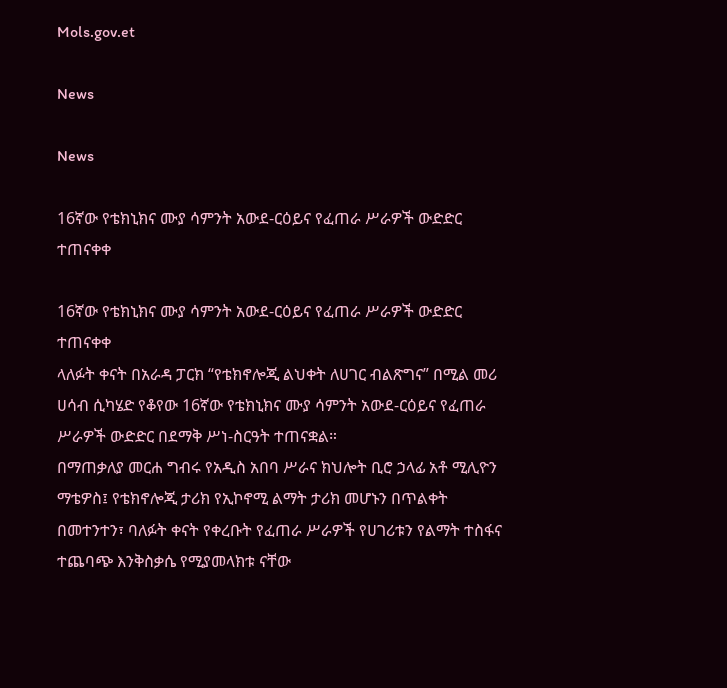Mols.gov.et

News

News

16ኛው የቴክኒክና ሙያ ሳምንት አውደ-ርዕይና የፈጠራ ሥራዎች ውድድር ተጠናቀቀ

16ኛው የቴክኒክና ሙያ ሳምንት አውደ-ርዕይና የፈጠራ ሥራዎች ውድድር ተጠናቀቀ
ላለፉት ቀናት በአራዳ ፓርክ “የቴክኖሎጂ ልህቀት ለሀገር ብልጽግና” በሚል መሪ ሀሳብ ሲካሄድ የቆየው 16ኛው የቴክኒክና ሙያ ሳምንት አውደ-ርዕይና የፈጠራ ሥራዎች ውድድር በደማቅ ሥነ-ስርዓት ተጠናቋል።
በማጠቃለያ መርሐ ግብሩ የአዲስ አበባ ሥራና ክህሎት ቢሮ ኃላፊ አቶ ሚሊዮን ማቴዎስ፤ የቴክኖሎጂ ታሪክ የኢኮኖሚ ልማት ታሪክ መሆኑን በጥልቀት በመተንተን፣ ባለፉት ቀናት የቀረቡት የፈጠራ ሥራዎች የሀገሪቱን የልማት ተስፋና ተጨባጭ እንቅስቃሴ የሚያመላክቱ ናቸው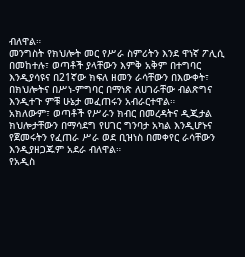ብለዋል።
መንግስት የክህሎት መር የሥራ ስምሪትን እንደ ዋነኛ ፖሊሲ በመከተሉ፣ ወጣቶች ያላቸውን እምቅ አቅም በተግባር እንዲያሳዩና በ21ኛው ክፍለ ዘመን ራሳቸውን በእውቀት፣ በክህሎትና በሥነ-ምግባር በማነጽ ለሀገራቸው ብልጽግና እንዲተጉ ምቹ ሁኔታ መፈጠሩን አብራርተዋል።
አክለውም፣ ወጣቶች የሥራን ክብር በመረዳትና ዲጂታል ክህሎታቸውን በማሳደግ የሀገር ግንባታ አካል እንዲሆኑና የጀመሩትን የፈጠራ ሥራ ወደ ቢዝነስ በመቀየር ራሳቸውን እንዲያዘጋጁም አደራ ብለዋል።
የአዲስ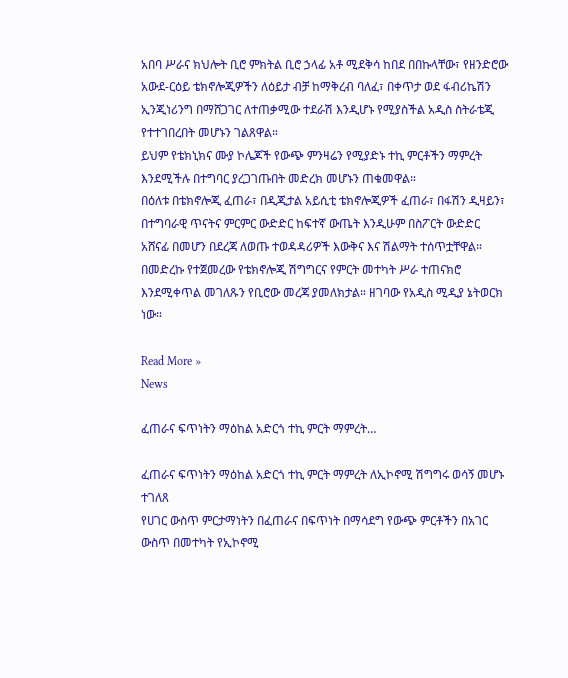አበባ ሥራና ክህሎት ቢሮ ምክትል ቢሮ ኃላፊ አቶ ሚደቅሳ ከበደ በበኩላቸው፣ የዘንድሮው አውደ-ርዕይ ቴክኖሎጂዎችን ለዕይታ ብቻ ከማቅረብ ባለፈ፣ በቀጥታ ወደ ፋብሪኬሽን ኢንጂነሪንግ በማሸጋገር ለተጠቃሚው ተደራሽ እንዲሆኑ የሚያስችል አዲስ ስትራቴጂ የተተገበረበት መሆኑን ገልጸዋል።
ይህም የቴክኒክና ሙያ ኮሌጆች የውጭ ምንዛሬን የሚያድኑ ተኪ ምርቶችን ማምረት እንደሚችሉ በተግባር ያረጋገጡበት መድረክ መሆኑን ጠቁመዋል።
በዕለቱ በቴክኖሎጂ ፈጠራ፣ በዲጂታል አይሲቲ ቴክኖሎጂዎች ፈጠራ፣ በፋሽን ዲዛይን፣ በተግባራዊ ጥናትና ምርምር ውድድር ከፍተኛ ውጤት እንዲሁም በስፖርት ውድድር አሸናፊ በመሆን በደረጃ ለወጡ ተወዳዳሪዎች እውቅና እና ሽልማት ተሰጥቷቸዋል።
በመድረኩ የተጀመረው የቴክኖሎጂ ሽግግርና የምርት መተካት ሥራ ተጠናክሮ እንደሚቀጥል መገለጹን የቢሮው መረጃ ያመለክታል። ዘገባው የአዲስ ሚዲያ ኔትወርክ ነው።

Read More »
News

ፈጠራና ፍጥነትን ማዕከል አድርጎ ተኪ ምርት ማምረት…

ፈጠራና ፍጥነትን ማዕከል አድርጎ ተኪ ምርት ማምረት ለኢኮኖሚ ሽግግሩ ወሳኝ መሆኑ ተገለጸ
የሀገር ውስጥ ምርታማነትን በፈጠራና በፍጥነት በማሳደግ የውጭ ምርቶችን በአገር ውስጥ በመተካት የኢኮኖሚ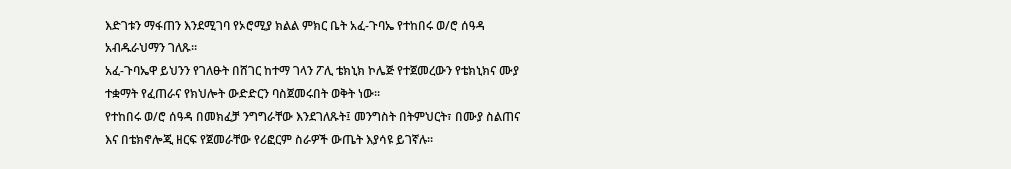እድገቱን ማፋጠን እንደሚገባ የኦሮሚያ ክልል ምክር ቤት አፈ-ጉባኤ የተከበሩ ወ/ሮ ሰዓዳ አብዱራህማን ገለጹ።
አፈ-ጉባኤዋ ይህንን የገለፁት በሸገር ከተማ ገላን ፖሊ ቴክኒክ ኮሌጅ የተጀመረውን የቴክኒክና ሙያ ተቋማት የፈጠራና የክህሎት ውድድርን ባስጀመሩበት ወቅት ነው።
የተከበሩ ወ/ሮ ሰዓዳ በመክፈቻ ንግግራቸው እንደገለጹት፤ መንግስት በትምህርት፣ በሙያ ስልጠና እና በቴክኖሎጂ ዘርፍ የጀመራቸው የሪፎርም ስራዎች ውጤት እያሳዩ ይገኛሉ።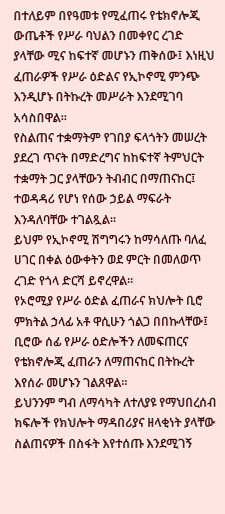በተለይም በየዓመቱ የሚፈጠሩ የቴክኖሎጂ ውጤቶች የሥራ ባህልን በመቀየር ረገድ ያላቸው ሚና ከፍተኛ መሆኑን ጠቅሰው፤ እነዚህ ፈጠራዎች የሥራ ዕድልና የኢኮኖሚ ምንጭ እንዲሆኑ በትኩረት መሥራት እንደሚገባ አሳስበዋል።
የስልጠና ተቋማትም የገበያ ፍላጎትን መሠረት ያደረገ ጥናት በማድረግና ከከፍተኛ ትምህርት ተቋማት ጋር ያላቸውን ትብብር በማጠናከር፤ ተወዳዳሪ የሆነ የሰው ኃይል ማፍራት እንዳለባቸው ተገልጿል።
ይህም የኢኮኖሚ ሽግግሩን ከማሳለጡ ባለፈ ሀገር በቀል ዕውቀትን ወደ ምርት በመለወጥ ረገድ የጎላ ድርሻ ይኖረዋል።
የኦሮሚያ የሥራ ዕድል ፈጠራና ክህሎት ቢሮ ምክትል ኃላፊ አቶ ዋሲሁን ጎልጋ በበኩላቸው፤ ቢሮው ሰፊ የሥራ ዕድሎችን ለመፍጠርና የቴክኖሎጂ ፈጠራን ለማጠናከር በትኩረት እየሰራ መሆኑን ገልጸዋል።
ይህንንም ግብ ለማሳካት ለተለያዩ የማህበረሰብ ክፍሎች የክህሎት ማዳበሪያና ዘላቂነት ያላቸው ስልጠናዎች በስፋት እየተሰጡ እንደሚገኝ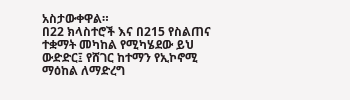አስታውቀዋል።
በ22 ክላስተሮች እና በ215 የስልጠና ተቋማት መካከል የሚካሄደው ይህ ውድድር፤ የሸገር ከተማን የኢኮኖሚ ማዕከል ለማድረግ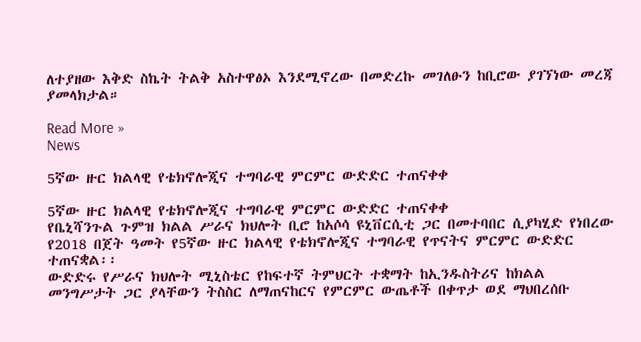ለተያዘው እቅድ ስኬት ትልቅ አስተዋፅኦ እንደሚኖረው በመድረኩ መገለፁን ከቢሮው ያገኘነው መረጃ ያመላክታል።

Read More »
News

5ኛው ዙር ክልላዊ የቴክኖሎጂና ተግባራዊ ምርምር ውድድር ተጠናቀቀ

5ኛው ዙር ክልላዊ የቴክኖሎጂና ተግባራዊ ምርምር ውድድር ተጠናቀቀ
የቤኒሻንጉል ጉምዝ ክልል ሥራና ክህሎት ቢሮ ከአሶሳ ዩኒቨርሲቲ ጋር በመተባበር ሲያካሂድ የነበረው የ2018 በጀት ዓመት የ5ኛው ዙር ክልላዊ የቴክኖሎጂና ተግባራዊ የጥናትና ምርምር ውድድር ተጠናቋል፡፡
ውድድሩ የሥራና ክህሎት ሚኒስቴር የከፍተኛ ትምህርት ተቋማት ከኢንዱስትሪና ከክልል መንግሥታት ጋር ያላቸውን ትስስር ለማጠናከርና የምርምር ውጤቶች በቀጥታ ወደ ማህበረሰቡ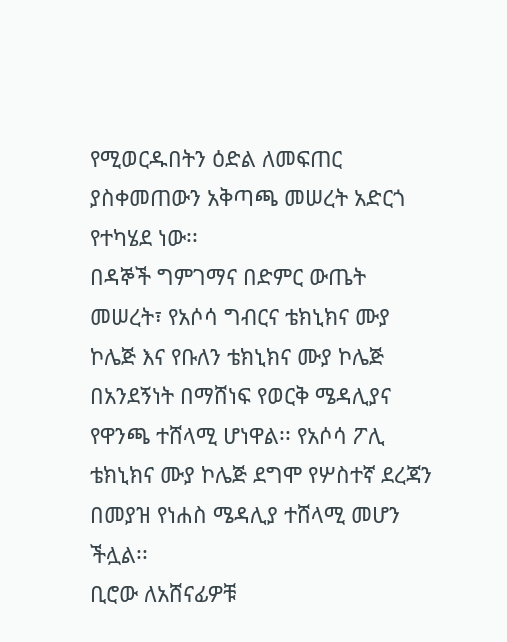የሚወርዱበትን ዕድል ለመፍጠር ያስቀመጠውን አቅጣጫ መሠረት አድርጎ የተካሄደ ነው፡፡
በዳኞች ግምገማና በድምር ውጤት መሠረት፣ የአሶሳ ግብርና ቴክኒክና ሙያ ኮሌጅ እና የቡለን ቴክኒክና ሙያ ኮሌጅ በአንደኝነት በማሸነፍ የወርቅ ሜዳሊያና የዋንጫ ተሸላሚ ሆነዋል፡፡ የአሶሳ ፖሊ ቴክኒክና ሙያ ኮሌጅ ደግሞ የሦስተኛ ደረጃን በመያዝ የነሐስ ሜዳሊያ ተሸላሚ መሆን ችሏል፡፡
ቢሮው ለአሸናፊዎቹ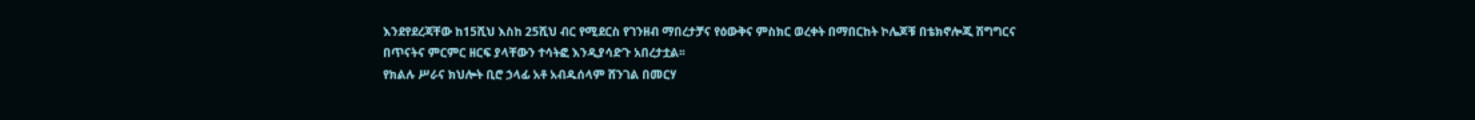እንደየደረጃቸው ከ15ሺህ እስከ 25ሺህ ብር የሚደርስ የገንዘብ ማበረታቻና የዕውቅና ምስክር ወረቀት በማበርከት ኮሌጆቹ በቴክኖሎጂ ሽግግርና በጥናትና ምርምር ዘርፍ ያላቸውን ተሳትፎ እንዲያሳድጉ አበረታቷል፡፡
የክልሉ ሥራና ክህሎት ቢሮ ኃላፊ አቶ አብዱሰላም ሸንገል በመርሃ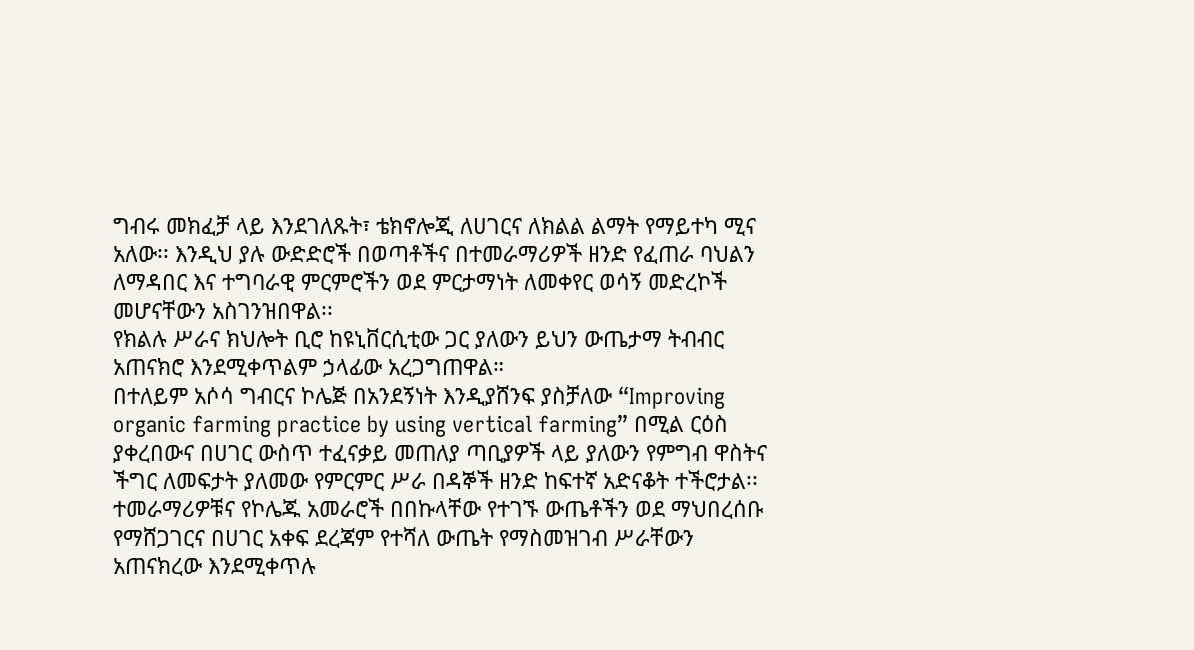ግብሩ መክፈቻ ላይ እንደገለጹት፣ ቴክኖሎጂ ለሀገርና ለክልል ልማት የማይተካ ሚና አለው፡፡ እንዲህ ያሉ ውድድሮች በወጣቶችና በተመራማሪዎች ዘንድ የፈጠራ ባህልን ለማዳበር እና ተግባራዊ ምርምሮችን ወደ ምርታማነት ለመቀየር ወሳኝ መድረኮች መሆናቸውን አስገንዝበዋል፡፡
የክልሉ ሥራና ክህሎት ቢሮ ከዩኒቨርሲቲው ጋር ያለውን ይህን ውጤታማ ትብብር አጠናክሮ እንደሚቀጥልም ኃላፊው አረጋግጠዋል።
በተለይም አሶሳ ግብርና ኮሌጅ በአንደኝነት እንዲያሸንፍ ያስቻለው “Improving organic farming practice by using vertical farming” በሚል ርዕስ ያቀረበውና በሀገር ውስጥ ተፈናቃይ መጠለያ ጣቢያዎች ላይ ያለውን የምግብ ዋስትና ችግር ለመፍታት ያለመው የምርምር ሥራ በዳኞች ዘንድ ከፍተኛ አድናቆት ተችሮታል፡፡
ተመራማሪዎቹና የኮሌጁ አመራሮች በበኩላቸው የተገኙ ውጤቶችን ወደ ማህበረሰቡ የማሸጋገርና በሀገር አቀፍ ደረጃም የተሻለ ውጤት የማስመዝገብ ሥራቸውን አጠናክረው እንደሚቀጥሉ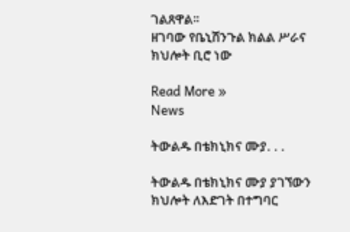ገልጸዋል፡፡
ዘገባው የቤኒሽንጉል ክልል ሥራና ክህሎት ቢሮ ነው

Read More »
News

ትውልዱ በቴክኒክና ሙያ. . .

ትውልዱ በቴክኒክና ሙያ ያገኘውን ክህሎት ለእድገት በተግባር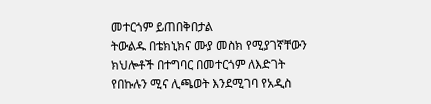መተርጎም ይጠበቅበታል
ትውልዱ በቴክኒክና ሙያ መስክ የሚያገኛቸውን ክህሎቶች በተግባር በመተርጎም ለእድገት የበኩሉን ሚና ሊጫወት እንደሚገባ የአዲስ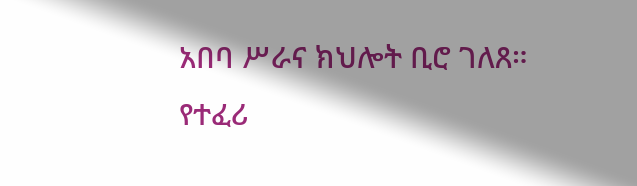አበባ ሥራና ክህሎት ቢሮ ገለጸ።
የተፈሪ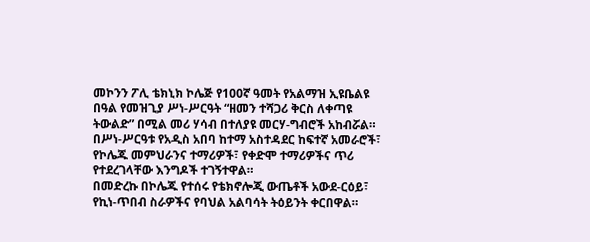መኮንን ፖሊ ቴክኒክ ኮሌጅ የ100ኛ ዓመት የአልማዝ ኢዩቤልዩ በዓል የመዝጊያ ሥነ-ሥርዓት “ዘመን ተሻጋሪ ቅርስ ለቀጣዩ ትውልድ” በሚል መሪ ሃሳብ በተለያዩ መርሃ-ግብሮች አከብሯል።
በሥነ-ሥርዓቱ የአዲስ አበባ ከተማ አስተዳደር ከፍተኛ አመራሮች፣ የኮሌጁ መምህራንና ተማሪዎች፣ የቀድሞ ተማሪዎችና ጥሪ የተደረገላቸው እንግዶች ተገኝተዋል።
በመድረኩ በኮሌጁ የተሰሩ የቴክኖሎጂ ውጤቶች አውደ-ርዕይ፣ የኪነ-ጥበብ ስራዎችና የባህል አልባሳት ትዕይንት ቀርበዋል።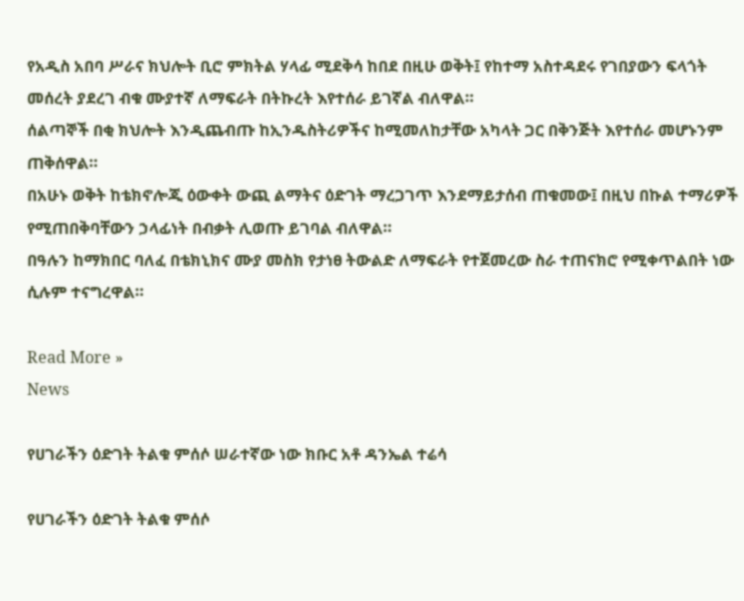የአዲስ አበባ ሥራና ክህሎት ቢሮ ምክትል ሃላፊ ሚደቅሳ ከበደ በዚሁ ወቅት፤ የከተማ አስተዳደሩ የገበያውን ፍላጎት መሰረት ያደረገ ብቁ ሙያተኛ ለማፍራት በትኩረት እየተሰራ ይገኛል ብለዋል።
ሰልጣኞች በቂ ክህሎት እንዲጨብጡ ከኢንዱስትሪዎችና ከሚመለከታቸው አካላት ጋር በቅንጅት እየተሰራ መሆኑንም ጠቅሰዋል።
በአሁኑ ወቅት ከቴክኖሎጂ ዕውቀት ውጪ ልማትና ዕድገት ማረጋገጥ እንደማይታሰብ ጠቁመው፤ በዚህ በኩል ተማሪዎች የሚጠበቅባቸውን ኃላፊነት በብቃት ሊወጡ ይገባል ብለዋል።
በዓሉን ከማክበር ባለፈ በቴክኒክና ሙያ መስክ የታነፀ ትውልድ ለማፍራት የተጀመረው ስራ ተጠናክሮ የሚቀጥልበት ነው ሲሉም ተናግረዋል።

Read More »
News

የሀገራችን ዕድገት ትልቁ ምሰሶ ሠራተኛው ነው ክቡር አቶ ዳንኤል ተሬሳ

የሀገራችን ዕድገት ትልቁ ምሰሶ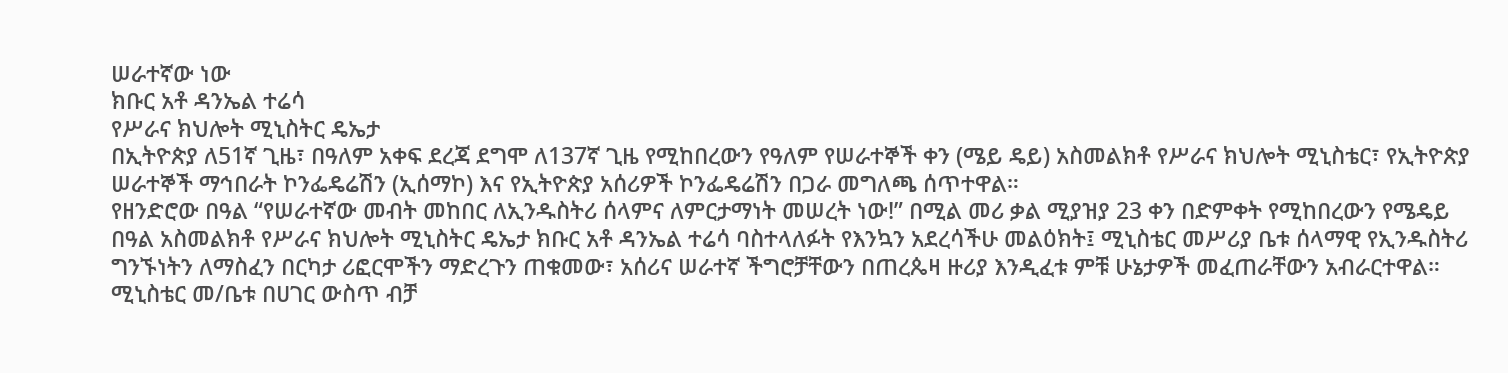ሠራተኛው ነው
ክቡር አቶ ዳንኤል ተሬሳ
የሥራና ክህሎት ሚኒስትር ዴኤታ
በኢትዮጵያ ለ51ኛ ጊዜ፣ በዓለም አቀፍ ደረጃ ደግሞ ለ137ኛ ጊዜ የሚከበረውን የዓለም የሠራተኞች ቀን (ሜይ ዴይ) አስመልክቶ የሥራና ክህሎት ሚኒስቴር፣ የኢትዮጵያ ሠራተኞች ማኅበራት ኮንፌዴሬሽን (ኢሰማኮ) እና የኢትዮጵያ አሰሪዎች ኮንፌዴሬሽን በጋራ መግለጫ ሰጥተዋል።
የዘንድሮው በዓል “የሠራተኛው መብት መከበር ለኢንዱስትሪ ሰላምና ለምርታማነት መሠረት ነው!” በሚል መሪ ቃል ሚያዝያ 23 ቀን በድምቀት የሚከበረውን የሜዴይ በዓል አስመልክቶ የሥራና ክህሎት ሚኒስትር ዴኤታ ክቡር አቶ ዳንኤል ተሬሳ ባስተላለፉት የእንኳን አደረሳችሁ መልዕክት፤ ሚኒስቴር መሥሪያ ቤቱ ሰላማዊ የኢንዱስትሪ ግንኙነትን ለማስፈን በርካታ ሪፎርሞችን ማድረጉን ጠቁመው፣ አሰሪና ሠራተኛ ችግሮቻቸውን በጠረጴዛ ዙሪያ እንዲፈቱ ምቹ ሁኔታዎች መፈጠራቸውን አብራርተዋል።
ሚኒስቴር መ/ቤቱ በሀገር ውስጥ ብቻ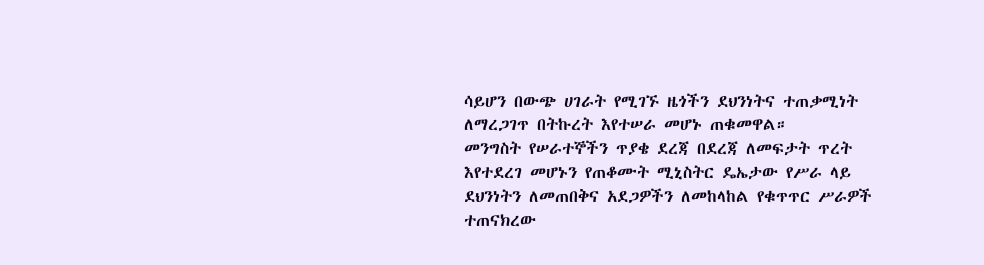ሳይሆን በውጭ ሀገራት የሚገኙ ዜጎችን ደህንነትና ተጠቃሚነት ለማረጋገጥ በትኩረት እየተሠራ መሆኑ ጠቁመዋል።
መንግስት የሠራተኞችን ጥያቄ ደረጃ በደረጃ ለመፍታት ጥረት እየተደረገ መሆኑን የጠቆሙት ሚኒስትር ዴኤታው የሥራ ላይ ደህንነትን ለመጠበቅና አደጋዎችን ለመከላከል የቁጥጥር ሥራዎች ተጠናክረው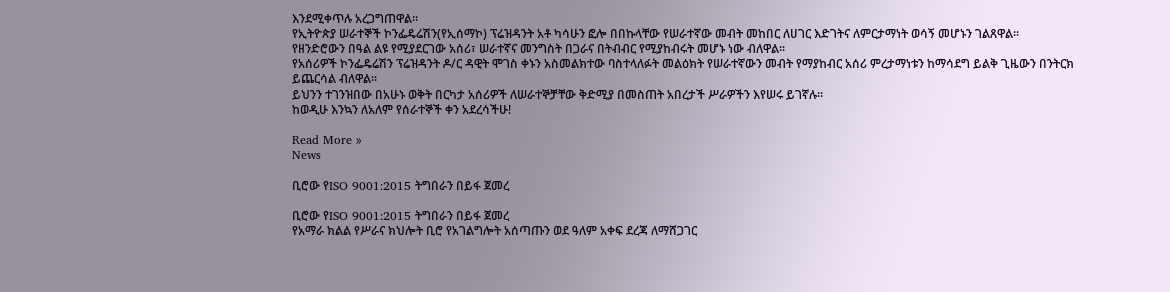እንደሚቀጥሉ አረጋግጠዋል።
የኢትዮጵያ ሠራተኞች ኮንፌዴሬሽን(የኢሰማኮ) ፕሬዝዳንት አቶ ካሳሁን ፎሎ በበኩላቸው የሠራተኛው መብት መከበር ለሀገር እድገትና ለምርታማነት ወሳኝ መሆኑን ገልጸዋል፡፡
የዘንድሮውን በዓል ልዩ የሚያደርገው አሰሪ፣ ሠራተኛና መንግስት በጋራና በትብብር የሚያከብሩት መሆኑ ነው ብለዋል፡፡
የአሰሪዎች ኮንፌዴሬሽን ፕሬዝዳንት ዶ/ር ዳዊት ሞገስ ቀኑን አስመልክተው ባስተላለፉት መልዕክት የሠራተኛውን መብት የማያከብር አሰሪ ምረታማነቱን ከማሳደግ ይልቅ ጊዜውን በንትርክ ይጨርሳል ብለዋል፡፡
ይህንን ተገንዝበው በአሁኑ ወቅት በርካታ አሰሪዎች ለሠራተኞቻቸው ቅድሚያ በመስጠት አበረታች ሥራዎችን እየሠሩ ይገኛሉ።
ከወዲሁ እንኳን ለአለም የሰራተኞች ቀን አደረሳችሁ!

Read More »
News

ቢሮው የISO 9001:2015 ትግበራን በይፋ ጀመረ

ቢሮው የISO 9001:2015 ትግበራን በይፋ ጀመረ
የአማራ ክልል የሥራና ክህሎት ቢሮ የአገልግሎት አሰጣጡን ወደ ዓለም አቀፍ ደረጃ ለማሸጋገር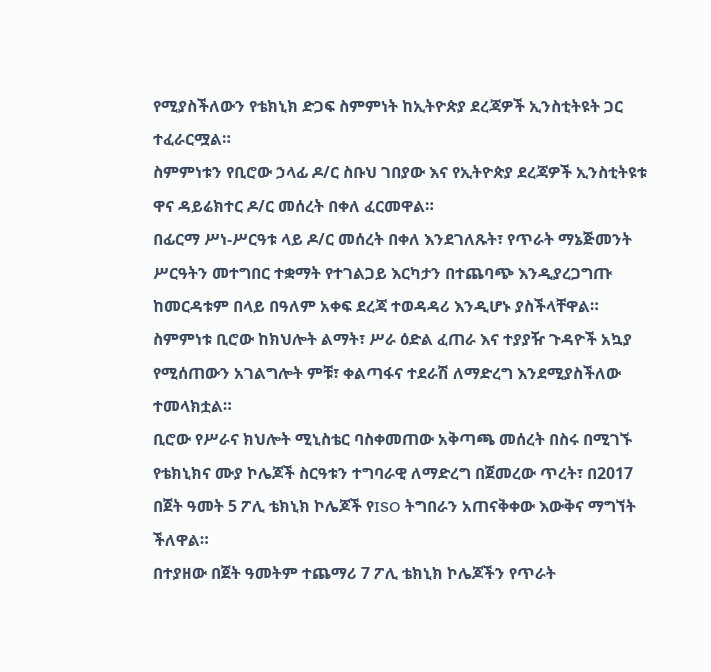የሚያስችለውን የቴክኒክ ድጋፍ ስምምነት ከኢትዮጵያ ደረጃዎች ኢንስቲትዩት ጋር ተፈራርሟል።
ስምምነቱን የቢሮው ኃላፊ ዶ/ር ስቡህ ገበያው እና የኢትዮጵያ ደረጃዎች ኢንስቲትዩቱ ዋና ዳይሬክተር ዶ/ር መሰረት በቀለ ፈርመዋል።
በፊርማ ሥነ-ሥርዓቱ ላይ ዶ/ር መሰረት በቀለ እንደገለጹት፣ የጥራት ማኔጅመንት ሥርዓትን መተግበር ተቋማት የተገልጋይ እርካታን በተጨባጭ እንዲያረጋግጡ ከመርዳቱም በላይ በዓለም አቀፍ ደረጃ ተወዳዳሪ እንዲሆኑ ያስችላቸዋል።
ስምምነቱ ቢሮው ከክህሎት ልማት፣ ሥራ ዕድል ፈጠራ እና ተያያዥ ጉዳዮች አኳያ የሚሰጠውን አገልግሎት ምቹ፣ ቀልጣፋና ተደራሽ ለማድረግ እንደሚያስችለው ተመላክቷል።
ቢሮው የሥራና ክህሎት ሚኒስቴር ባስቀመጠው አቅጣጫ መሰረት በስሩ በሚገኙ የቴክኒክና ሙያ ኮሌጆች ስርዓቱን ተግባራዊ ለማድረግ በጀመረው ጥረት፣ በ2017 በጀት ዓመት 5 ፖሊ ቴክኒክ ኮሌጆች የISO ትግበራን አጠናቅቀው እውቅና ማግኘት ችለዋል።
በተያዘው በጀት ዓመትም ተጨማሪ 7 ፖሊ ቴክኒክ ኮሌጆችን የጥራት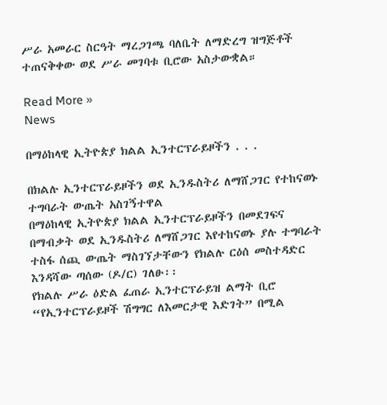ሥራ አመራር ስርዓት ማረጋገጫ ባለቤት ለማድረግ ዝግጅቶች ተጠናቅቀው ወደ ሥራ መገባቱ ቢሮው አስታውቋል።

Read More »
News

በማዕከላዊ ኢትዮጵያ ክልል ኢንተርፕራይዞችን . . .

በክልሉ ኢንተርፕራይዞችን ወደ ኢንዱስትሪ ለማሸጋገር የተከናወኑ ተግባራት ውጤት አስገኝተዋል
በማዕከላዊ ኢትዮጵያ ክልል ኢንተርፕራይዞችን በመደገፍና በማብቃት ወደ ኢንዱስትሪ ለማሸጋገር እየተከናወኑ ያሉ ተግባራት ተስፋ ሰጪ ውጤት ማስገኘታቸውን የክልሉ ርዕሰ መስተዳድር እንዳሻው ጣሰው (ዶ/ር) ገለፁ፡፡
የክልሉ ሥራ ዕድል ፈጠራ ኢንተርፕራይዝ ልማት ቢሮ “የኢንተርፕራይዞች ሽግግር ለእመርታዊ እድገት” በሚል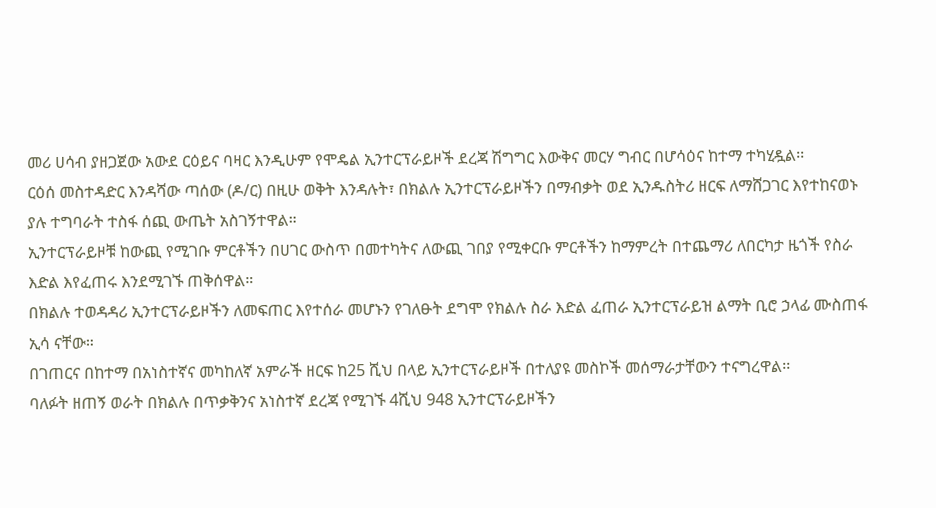መሪ ሀሳብ ያዘጋጀው አውደ ርዕይና ባዛር እንዲሁም የሞዴል ኢንተርፕራይዞች ደረጃ ሽግግር እውቅና መርሃ ግብር በሆሳዕና ከተማ ተካሂዷል፡፡
ርዕሰ መስተዳድር እንዳሻው ጣሰው (ዶ/ር) በዚሁ ወቅት እንዳሉት፣ በክልሉ ኢንተርፕራይዞችን በማብቃት ወደ ኢንዱስትሪ ዘርፍ ለማሸጋገር እየተከናወኑ ያሉ ተግባራት ተስፋ ሰጪ ውጤት አስገኝተዋል።
ኢንተርፕራይዞቹ ከውጪ የሚገቡ ምርቶችን በሀገር ውስጥ በመተካትና ለውጪ ገበያ የሚቀርቡ ምርቶችን ከማምረት በተጨማሪ ለበርካታ ዜጎች የስራ እድል እየፈጠሩ እንደሚገኙ ጠቅሰዋል።
በክልሉ ተወዳዳሪ ኢንተርፕራይዞችን ለመፍጠር እየተሰራ መሆኑን የገለፁት ደግሞ የክልሉ ስራ እድል ፈጠራ ኢንተርፕራይዝ ልማት ቢሮ ኃላፊ ሙስጠፋ ኢሳ ናቸው።
በገጠርና በከተማ በአነስተኛና መካከለኛ አምራች ዘርፍ ከ25 ሺህ በላይ ኢንተርፕራይዞች በተለያዩ መስኮች መሰማራታቸውን ተናግረዋል፡፡
ባለፉት ዘጠኝ ወራት በክልሉ በጥቃቅንና አነስተኛ ደረጃ የሚገኙ 4ሺህ 948 ኢንተርፕራይዞችን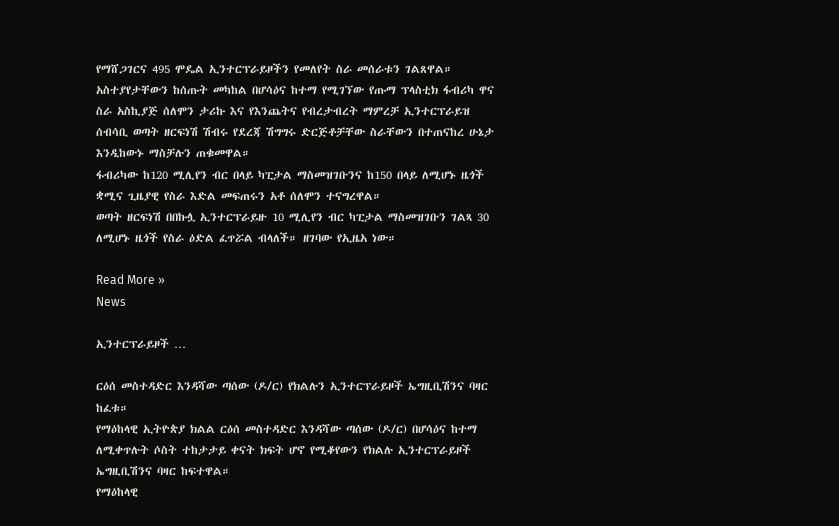የማሸጋገርና 495 ሞዴል ኢንተርፕራይዞችን የመለየት ስራ መሰራቱን ገልጸዋል።
አስተያየታቸውን ከሰጡት መካከል በሆሳዕና ከተማ የሚገኘው የጡማ ፕላስቲክ ፋብሪካ ዋና ስራ አስኪያጅ ሰለሞን ታሪኩ እና የእንጨትና የብረታብረት ማምረቻ ኢንተርፕራይዝ ሰብሳቢ ወጣት ዘርፍነሽ ሽብሩ የደረጃ ሽግግሩ ድርጅቶቻቸው ስራቸውን በተጠናከረ ሁኔታ እንዲከውኑ ማስቻሉን ጠቁመዋል።
ፋብሪካው ከ120 ሚሊየን ብር በላይ ካፒታል ማስመዝገቡንና ከ150 በላይ ለሚሆኑ ዜጎች ቋሚና ጊዜያዊ የስራ እድል መፍጠሩን አቶ ሰለሞን ተናግረዋል።
ወጣት ዘርፍነሽ በበኩሏ ኢንተርፕራይዙ 10 ሚሊየን ብር ካፒታል ማስመዝገቡን ገልጻ 30 ለሚሆኑ ዜጎች የስራ ዕድል ፈጥሯል ብላለች። ዘገባው የኢዜአ ነው።

Read More »
News

ኢንተርፕራይዞች …

ርዕሰ መስተዳድር እንዳሻው ጣሰው (ዶ/ር) የክልሉን ኢንተርፕራይዞች ኤግዚቢሽንና ባዛር ከፈቱ።
የማዕከላዊ ኢትዮጵያ ክልል ርዕሰ መስተዳድር እንዳሻው ጣሰው (ዶ/ር) በሆሳዕና ከተማ ለሚቀጥሉት ሶስት ተከታታይ ቀናት ክፍት ሆኖ የሚቆየውን የክልሉ ኢንተርፕራይዞች ኤግዚቢሽንና ባዛር ከፍተዋል።
የማዕከላዊ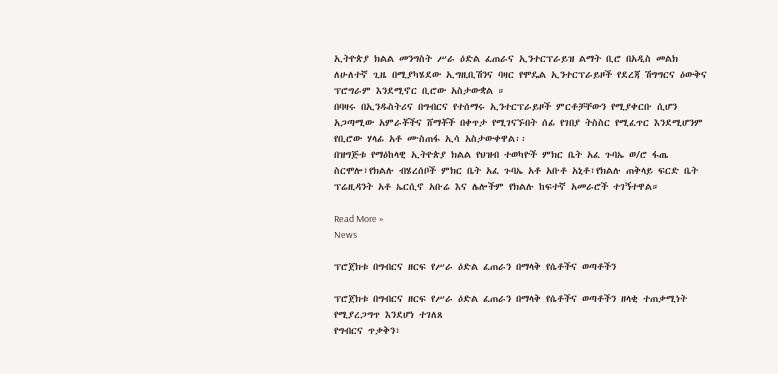ኢትዮጵያ ክልል መንግስት ሥራ ዕድል ፈጠራና ኢንተርፕራይዝ ልማት ቢሮ በአዲስ መልክ ለሁለተኛ ጊዜ በሚያካሄደው ኢግዚቢሽንና ባዛር የሞዴል ኢንተርፕራይዞች የደረጃ ሽግግርና ዕውቅና ፕሮግራም እንደሚኖር ቢሮው አስታውቋል ።
በባዛሩ በኢንዱስትሪና በግብርና የተሰማሩ ኢንተርፕራይዞች ምርቶቻቸውን የሚያቀርቡ ሲሆን አጋጣሚው አምራቾችና ሸማቾች በቀጥታ የሚገናኙበት ሰፊ የገበያ ትስስር የሚፈጥር እንደሚሆንም የቢሮው ሃላፊ አቶ ሙስጠፋ ኢሳ አስታውቀዋል፡፡
በዝግጅቱ የማዕከላዊ ኢትዮጵያ ክልል የህዝብ ተወካዮች ምክር ቤት አፈ ጉባኤ ወ/ሮ ፋጤ ስርሞሎ፣የክልሉ ብሄረሰቦች ምክር ቤት አፈ ጉባኤ አቶ አቡቶ አኒቶ፣የክልሉ ጠቅላይ ፍርድ ቤት ፕሬዚዳንት አቶ ኤርሲኖ አቡሬ እና ሌሎችም የክልሉ ከፍተኛ አመራሮች ተገኝተዋል።

Read More »
News

ፕሮጀክቱ በግብርና ዘርፍ የሥራ ዕድል ፈጠራን በማላቅ የሴቶችና ወጣቶችን

ፕሮጀክቱ በግብርና ዘርፍ የሥራ ዕድል ፈጠራን በማላቅ የሴቶችና ወጣቶችን ዘላቂ ተጠቃሚነት የሚያረጋግጥ እንደሆነ ተገለጸ
የግብርና ጥቃቅን፣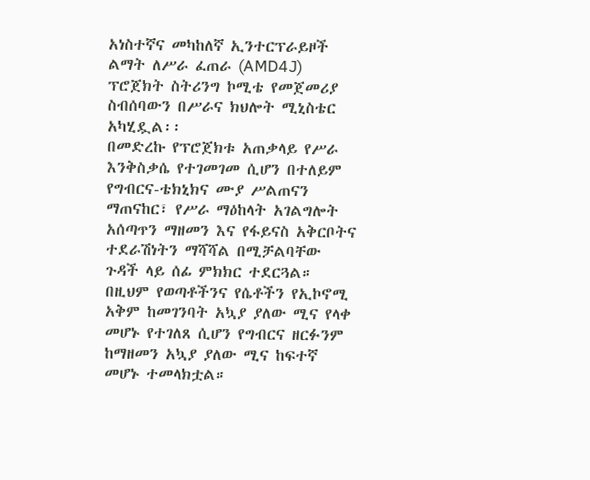አነስተኛና መካከለኛ ኢንተርፕራይዞች ልማት ለሥራ ፈጠራ (AMD4J) ፕሮጀክት ስትሪንግ ኮሚቴ የመጀመሪያ ስብሰባውን በሥራና ክህሎት ሚኒስቴር አካሂዷል፡፡
በመድረኩ የፕሮጀክቱ አጠቃላይ የሥራ እንቅስቃሴ የተገመገመ ሲሆን በተለይም የግብርና-ቴክኒክና ሙያ ሥልጠናን ማጠናከር፣ የሥራ ማዕከላት አገልግሎት አሰጣጥን ማዘመን እና የፋይናስ አቅርቦትና ተደራሽነትን ማሻሻል በሚቻልባቸው ጉዳች ላይ ሰፊ ምክክር ተደርጓል።
በዚህም የወጣቶችንና የሴቶችን የኢኮኖሚ አቅም ከመገንባት አኳያ ያለው ሚና የላቀ መሆኑ የተገለጸ ሲሆን የግብርና ዘርፉንም ከማዘመን አኳያ ያለው ሚና ከፍተኛ መሆኑ ተመላክቷል።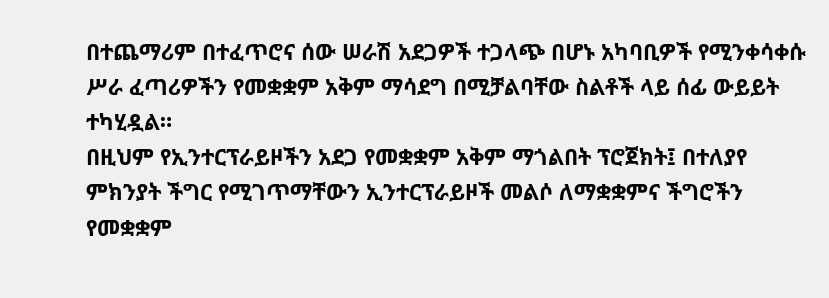በተጨማሪም በተፈጥሮና ሰው ሠራሽ አደጋዎች ተጋላጭ በሆኑ አካባቢዎች የሚንቀሳቀሱ ሥራ ፈጣሪዎችን የመቋቋም አቅም ማሳደግ በሚቻልባቸው ስልቶች ላይ ሰፊ ውይይት ተካሂዷል።
በዚህም የኢንተርፕራይዞችን አደጋ የመቋቋም አቅም ማጎልበት ፕሮጀክት፤ በተለያየ ምክንያት ችግር የሚገጥማቸውን ኢንተርፕራይዞች መልሶ ለማቋቋምና ችግሮችን የመቋቋም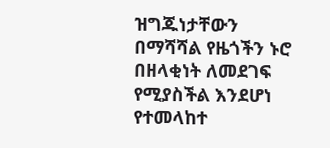ዝግጁነታቸውን በማሻሻል የዜጎችን ኑሮ በዘላቂነት ለመደገፍ የሚያስችል እንደሆነ የተመላከተ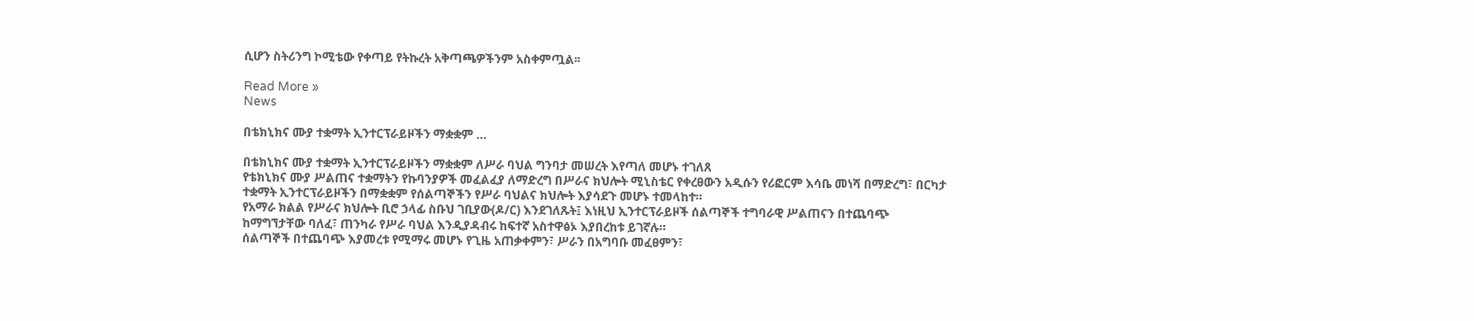ሲሆን ስትሪንግ ኮሚቴው የቀጣይ የትኩረት አቅጣጫዎችንም አስቀምጧል፡፡

Read More »
News

በቴክኒክና ሙያ ተቋማት ኢንተርፕራይዞችን ማቋቋም …

በቴክኒክና ሙያ ተቋማት ኢንተርፕራይዞችን ማቋቋም ለሥራ ባህል ግንባታ መሠረት እየጣለ መሆኑ ተገለጸ
የቴክኒክና ሙያ ሥልጠና ተቋማትን የኩባንያዎች መፈልፈያ ለማድረግ በሥራና ክህሎት ሚኒስቴር የቀረፀውን አዲሱን የሪፎርም እሳቤ መነሻ በማድረግ፣ በርካታ ተቋማት ኢንተርፕራይዞችን በማቋቋም የሰልጣኞችን የሥራ ባህልና ክህሎት እያሳደጉ መሆኑ ተመላከተ።
የአማራ ክልል የሥራና ክህሎት ቢሮ ኃላፊ ስቡህ ገቢያው(ዶ/ር) እንደገለጹት፤ እነዚህ ኢንተርፕራይዞች ሰልጣኞች ተግባራዊ ሥልጠናን በተጨባጭ ከማግኘታቸው ባለፈ፣ ጠንካራ የሥራ ባህል እንዲያዳብሩ ከፍተኛ አስተዋፅኦ እያበረከቱ ይገኛሉ።
ሰልጣኞች በተጨባጭ እያመረቱ የሚማሩ መሆኑ የጊዜ አጠቃቀምን፣ ሥራን በአግባቡ መፈፀምን፣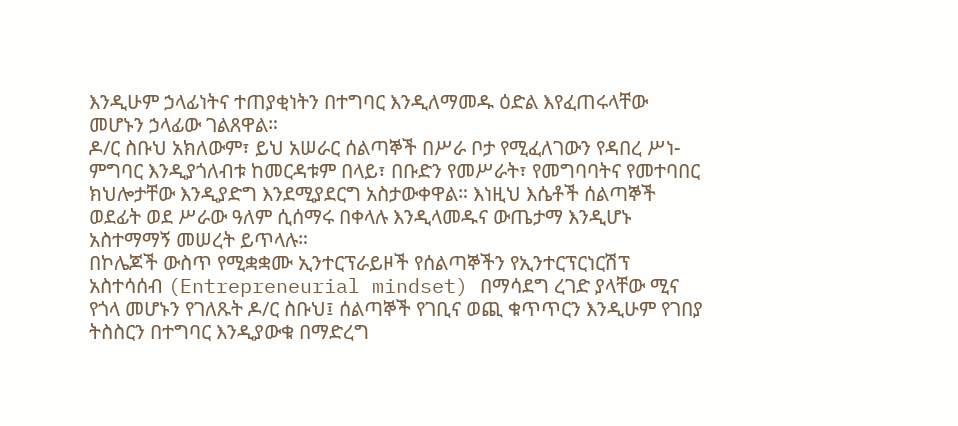እንዲሁም ኃላፊነትና ተጠያቂነትን በተግባር እንዲለማመዱ ዕድል እየፈጠሩላቸው መሆኑን ኃላፊው ገልጸዋል።
ዶ/ር ስቡህ አክለውም፣ ይህ አሠራር ሰልጣኞች በሥራ ቦታ የሚፈለገውን የዳበረ ሥነ-ምግባር እንዲያጎለብቱ ከመርዳቱም በላይ፣ በቡድን የመሥራት፣ የመግባባትና የመተባበር ክህሎታቸው እንዲያድግ እንደሚያደርግ አስታውቀዋል። እነዚህ እሴቶች ሰልጣኞች ወደፊት ወደ ሥራው ዓለም ሲሰማሩ በቀላሉ እንዲላመዱና ውጤታማ እንዲሆኑ አስተማማኝ መሠረት ይጥላሉ።
በኮሌጆች ውስጥ የሚቋቋሙ ኢንተርፕራይዞች የሰልጣኞችን የኢንተርፕርነርሽፕ አስተሳሰብ (Entrepreneurial mindset) በማሳደግ ረገድ ያላቸው ሚና የጎላ መሆኑን የገለጹት ዶ/ር ስቡህ፤ ሰልጣኞች የገቢና ወጪ ቁጥጥርን እንዲሁም የገበያ ትስስርን በተግባር እንዲያውቁ በማድረግ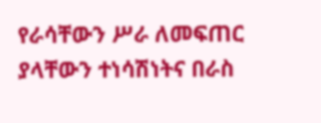የራሳቸውን ሥራ ለመፍጠር ያላቸውን ተነሳሽነትና በራስ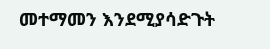መተማመን እንደሚያሳድጉት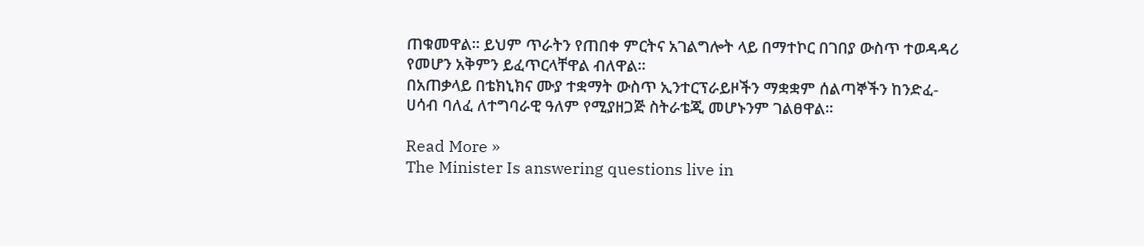ጠቁመዋል። ይህም ጥራትን የጠበቀ ምርትና አገልግሎት ላይ በማተኮር በገበያ ውስጥ ተወዳዳሪ የመሆን አቅምን ይፈጥርላቸዋል ብለዋል።
በአጠቃላይ በቴክኒክና ሙያ ተቋማት ውስጥ ኢንተርፕራይዞችን ማቋቋም ሰልጣኞችን ከንድፈ-ሀሳብ ባለፈ ለተግባራዊ ዓለም የሚያዘጋጅ ስትራቴጂ መሆኑንም ገልፀዋል፡፡

Read More »
The Minister Is answering questions live in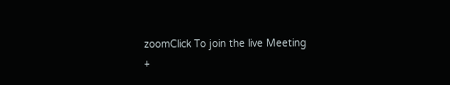zoomClick To join the live Meeting
+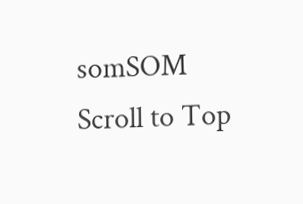somSOM
Scroll to Top